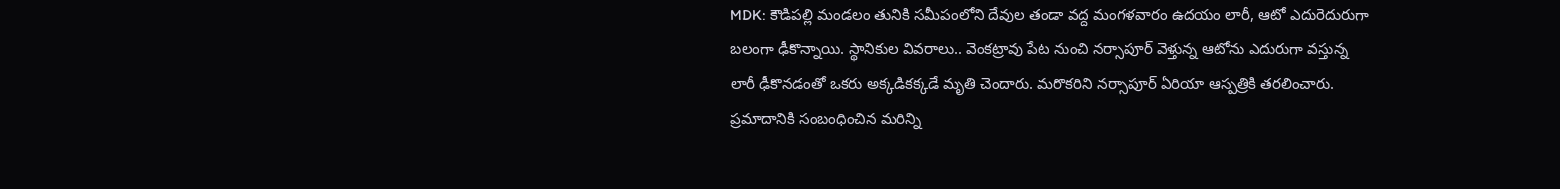MDK: కౌడిపల్లి మండలం తునికి సమీపంలోని దేవుల తండా వద్ద మంగళవారం ఉదయం లారీ, ఆటో ఎదురెదురుగా బలంగా ఢీకొన్నాయి. స్థానికుల వివరాలు.. వెంకట్రావు పేట నుంచి నర్సాపూర్ వెళ్తున్న ఆటోను ఎదురుగా వస్తున్న లారీ ఢీకొనడంతో ఒకరు అక్కడికక్కడే మృతి చెందారు. మరొకరిని నర్సాపూర్ ఏరియా ఆస్పత్రికి తరలించారు. ప్రమాదానికి సంబంధించిన మరిన్ని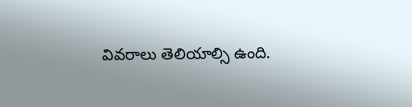వివరాలు తెలియాల్సి ఉంది.